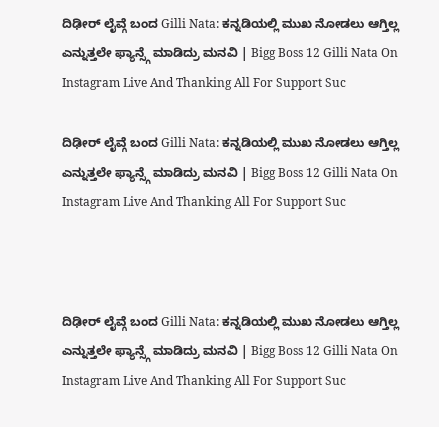ದಿಢೀರ್ ಲೈವ್ಗೆ ಬಂದ Gilli Nata: ಕನ್ನಡಿಯಲ್ಲಿ ಮುಖ ನೋಡಲು ಆಗ್ತಿಲ್ಲ ಎನ್ನುತ್ತಲೇ ಫ್ಯಾನ್ಸ್ಗೆ ಮಾಡಿದ್ರು ಮನವಿ | Bigg Boss 12 Gilli Nata On Instagram Live And Thanking All For Support Suc

ದಿಢೀರ್ ಲೈವ್ಗೆ ಬಂದ Gilli Nata: ಕನ್ನಡಿಯಲ್ಲಿ ಮುಖ ನೋಡಲು ಆಗ್ತಿಲ್ಲ ಎನ್ನುತ್ತಲೇ ಫ್ಯಾನ್ಸ್ಗೆ ಮಾಡಿದ್ರು ಮನವಿ | Bigg Boss 12 Gilli Nata On Instagram Live And Thanking All For Support Suc



ದಿಢೀರ್ ಲೈವ್ಗೆ ಬಂದ Gilli Nata: ಕನ್ನಡಿಯಲ್ಲಿ ಮುಖ ನೋಡಲು ಆಗ್ತಿಲ್ಲ ಎನ್ನುತ್ತಲೇ ಫ್ಯಾನ್ಸ್ಗೆ ಮಾಡಿದ್ರು ಮನವಿ | Bigg Boss 12 Gilli Nata On Instagram Live And Thanking All For Support Suc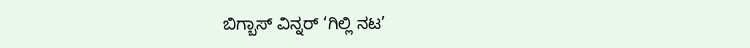ಬಿಗ್ಬಾಸ್ ವಿನ್ನರ್ ‘ಗಿಲ್ಲಿ ನಟ’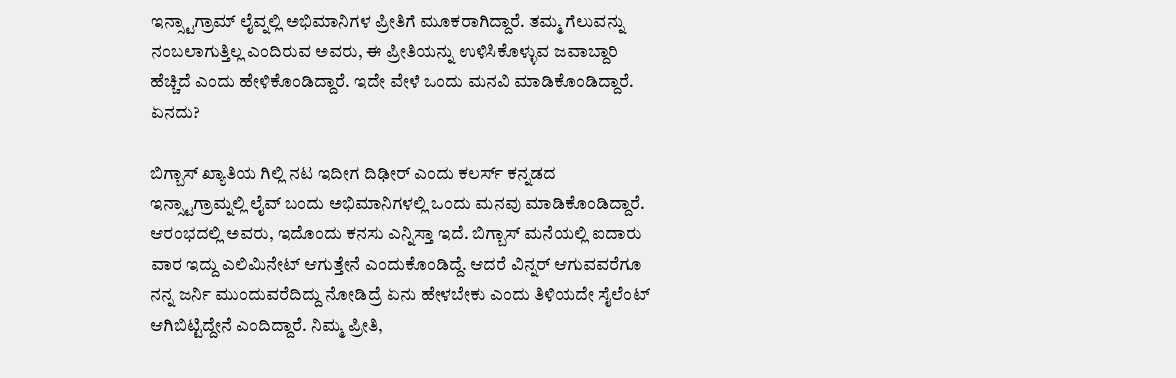ಇನ್ಸ್ಟಾಗ್ರಾಮ್ ಲೈವ್ನಲ್ಲಿ ಅಭಿಮಾನಿಗಳ ಪ್ರೀತಿಗೆ ಮೂಕರಾಗಿದ್ದಾರೆ. ತಮ್ಮ ಗೆಲುವನ್ನು ನಂಬಲಾಗುತ್ತಿಲ್ಲ ಎಂದಿರುವ ಅವರು, ಈ ಪ್ರೀತಿಯನ್ನು ಉಳಿಸಿಕೊಳ್ಳುವ ಜವಾಬ್ದಾರಿ ಹೆಚ್ಚಿದೆ ಎಂದು ಹೇಳಿಕೊಂಡಿದ್ದಾರೆ. ಇದೇ ವೇಳೆ ಒಂದು ಮನವಿ ಮಾಡಿಕೊಂಡಿದ್ದಾರೆ. ಏನದು?

ಬಿಗ್ಬಾಸ್ ಖ್ಯಾತಿಯ ಗಿಲ್ಲಿ ನಟ ಇದೀಗ ದಿಢೀರ್ ಎಂದು ಕಲರ್ಸ್ ಕನ್ನಡದ ಇನ್ಸ್ಟಾಗ್ರಾಮ್ನಲ್ಲಿ ಲೈವ್ ಬಂದು ಅಭಿಮಾನಿಗಳಲ್ಲಿ ಒಂದು ಮನವು ಮಾಡಿಕೊಂಡಿದ್ದಾರೆ. ಆರಂಭದಲ್ಲಿ ಅವರು, ಇದೊಂದು ಕನಸು ಎನ್ನಿಸ್ತಾ ಇದೆ. ಬಿಗ್ಬಾಸ್ ಮನೆಯಲ್ಲಿ ಐದಾರು ವಾರ ಇದ್ದು ಎಲಿಮಿನೇಟ್ ಆಗುತ್ತೇನೆ ಎಂದುಕೊಂಡಿದ್ದೆ. ಆದರೆ ವಿನ್ನರ್ ಆಗುವವರೆಗೂ ನನ್ನ ಜರ್ನಿ ಮುಂದುವರೆದಿದ್ದು ನೋಡಿದ್ರೆ ಏನು ಹೇಳಬೇಕು ಎಂದು ತಿಳಿಯದೇ ಸೈಲೆಂಟ್ ಆಗಿಬಿಟ್ಟಿದ್ದೇನೆ ಎಂದಿದ್ದಾರೆ. ನಿಮ್ಮ ಪ್ರೀತಿ,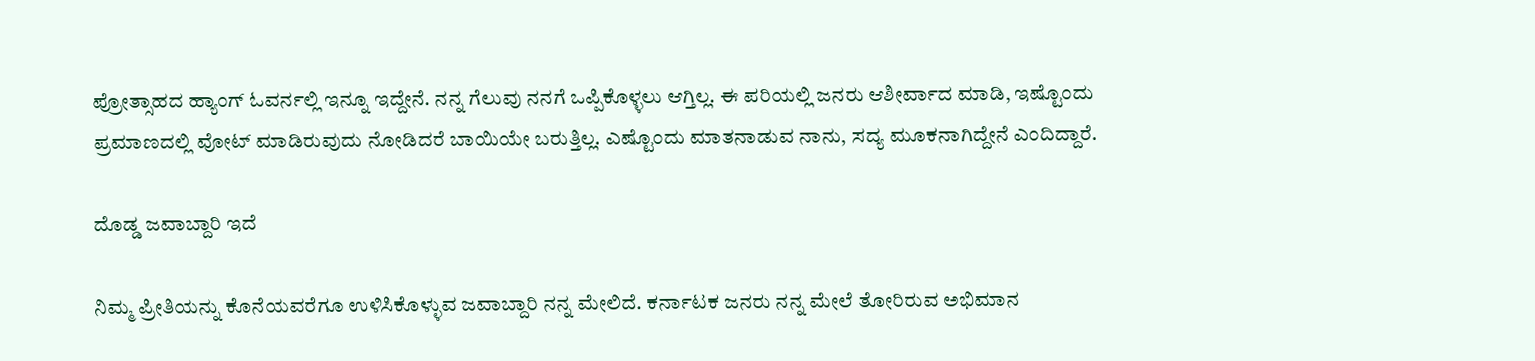ಪ್ರೋತ್ಸಾಹದ ಹ್ಯಾಂಗ್ ಓವರ್ನಲ್ಲಿ ಇನ್ನೂ ಇದ್ದೇನೆ. ನನ್ನ ಗೆಲುವು ನನಗೆ ಒಪ್ಪಿಕೊಳ್ಳಲು ಆಗ್ತಿಲ್ಲ. ಈ ಪರಿಯಲ್ಲಿ ಜನರು ಆಶೀರ್ವಾದ ಮಾಡಿ, ಇಷ್ಟೊಂದು ಪ್ರಮಾಣದಲ್ಲಿ ವೋಟ್ ಮಾಡಿರುವುದು ನೋಡಿದರೆ ಬಾಯಿಯೇ ಬರುತ್ತಿಲ್ಲ. ಎಷ್ಟೊಂದು ಮಾತನಾಡುವ ನಾನು, ಸದ್ಯ ಮೂಕನಾಗಿದ್ದೇನೆ ಎಂದಿದ್ದಾರೆ.

ದೊಡ್ಡ ಜವಾಬ್ದಾರಿ ಇದೆ

ನಿಮ್ಮ ಪ್ರೀತಿಯನ್ನು ಕೊನೆಯವರೆಗೂ ಉಳಿಸಿಕೊಳ್ಳುವ ಜವಾಬ್ದಾರಿ ನನ್ನ ಮೇಲಿದೆ. ಕರ್ನಾಟಕ ಜನರು ನನ್ನ ಮೇಲೆ ತೋರಿರುವ ಅಭಿಮಾನ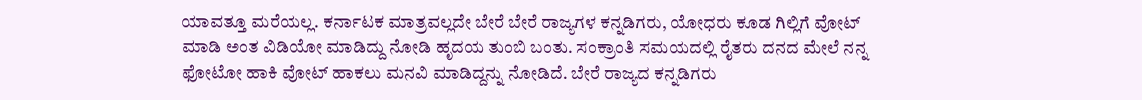ಯಾವತ್ತೂ ಮರೆಯಲ್ಲ. ಕರ್ನಾಟಕ ಮಾತ್ರವಲ್ಲದೇ ಬೇರೆ ಬೇರೆ ರಾಜ್ಯಗಳ ಕನ್ನಡಿಗರು, ಯೋಧರು ಕೂಡ ಗಿಲ್ಲಿಗೆ ವೋಟ್ ಮಾಡಿ ಅಂತ ವಿಡಿಯೋ ಮಾಡಿದ್ದು ನೋಡಿ ಹೃದಯ ತುಂಬಿ ಬಂತು. ಸಂಕ್ರಾಂತಿ ಸಮಯದಲ್ಲಿ ರೈತರು ದನದ ಮೇಲೆ ನನ್ನ ಫೋಟೋ ಹಾಕಿ ವೋಟ್ ಹಾಕಲು ಮನವಿ ಮಾಡಿದ್ದನ್ನು ನೋಡಿದೆ. ಬೇರೆ ರಾಜ್ಯದ ಕನ್ನಡಿಗರು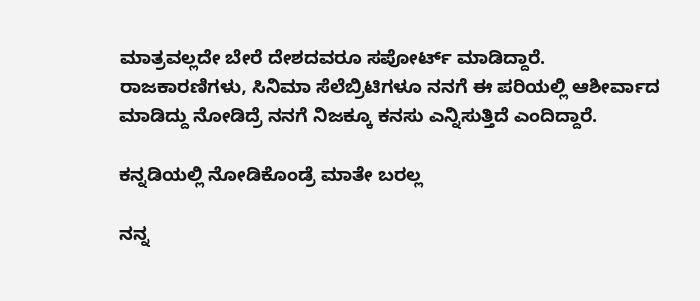ಮಾತ್ರವಲ್ಲದೇ ಬೇರೆ ದೇಶದವರೂ ಸಪೋರ್ಟ್ ಮಾಡಿದ್ದಾರೆ. ರಾಜಕಾರಣಿಗಳು, ಸಿನಿಮಾ ಸೆಲೆಬ್ರಿಟಿಗಳೂ ನನಗೆ ಈ ಪರಿಯಲ್ಲಿ ಆಶೀರ್ವಾದ ಮಾಡಿದ್ದು ನೋಡಿದ್ರೆ ನನಗೆ ನಿಜಕ್ಕೂ ಕನಸು ಎನ್ನಿಸುತ್ತಿದೆ ಎಂದಿದ್ದಾರೆ.

ಕನ್ನಡಿಯಲ್ಲಿ ನೋಡಿಕೊಂಡ್ರೆ ಮಾತೇ ಬರಲ್ಲ

ನನ್ನ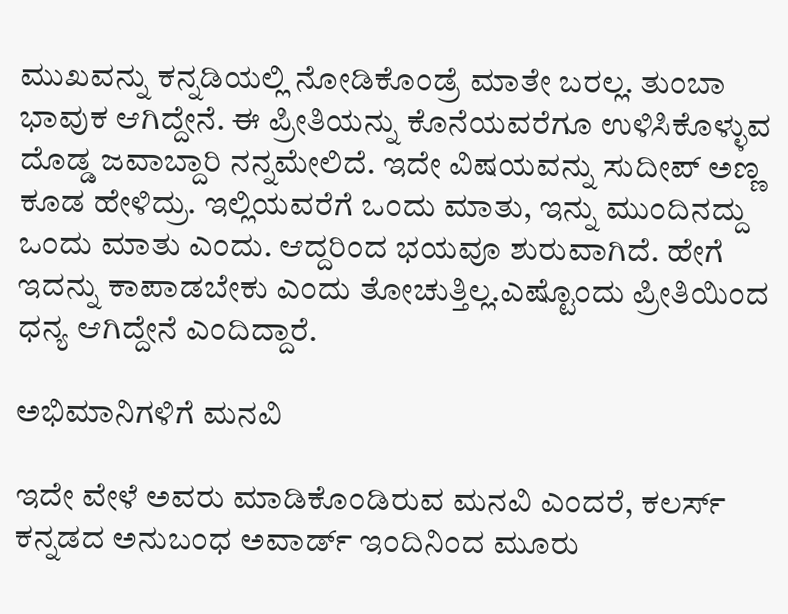ಮುಖವನ್ನು ಕನ್ನಡಿಯಲ್ಲಿ ನೋಡಿಕೊಂಡ್ರೆ ಮಾತೇ ಬರಲ್ಲ. ತುಂಬಾ ಭಾವುಕ ಆಗಿದ್ದೇನೆ. ಈ ಪ್ರೀತಿಯನ್ನು ಕೊನೆಯವರೆಗೂ ಉಳಿಸಿಕೊಳ್ಳುವ ದೊಡ್ಡ ಜವಾಬ್ದಾರಿ ನನ್ನಮೇಲಿದೆ. ಇದೇ ವಿಷಯವನ್ನು ಸುದೀಪ್ ಅಣ್ಣ ಕೂಡ ಹೇಳಿದ್ರು. ಇಲ್ಲಿಯವರೆಗೆ ಒಂದು ಮಾತು, ಇನ್ನು ಮುಂದಿನದ್ದು ಒಂದು ಮಾತು ಎಂದು. ಆದ್ದರಿಂದ ಭಯವೂ ಶುರುವಾಗಿದೆ. ಹೇಗೆ ಇದನ್ನು ಕಾಪಾಡಬೇಕು ಎಂದು ತೋಚುತ್ತಿಲ್ಲ.ಎಷ್ಟೊಂದು ಪ್ರೀತಿಯಿಂದ ಧನ್ಯ ಆಗಿದ್ದೇನೆ ಎಂದಿದ್ದಾರೆ.

ಅಭಿಮಾನಿಗಳಿಗೆ ಮನವಿ

ಇದೇ ವೇಳೆ ಅವರು ಮಾಡಿಕೊಂಡಿರುವ ಮನವಿ ಎಂದರೆ, ಕಲರ್ಸ್ ಕನ್ನಡದ ಅನುಬಂಧ ಅವಾರ್ಡ್ ಇಂದಿನಿಂದ ಮೂರು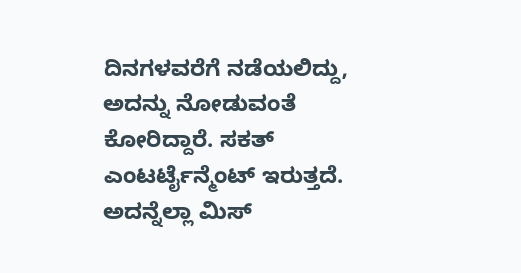ದಿನಗಳವರೆಗೆ ನಡೆಯಲಿದ್ದು, ಅದನ್ನು ನೋಡುವಂತೆ ಕೋರಿದ್ದಾರೆ. ಸಕತ್ ಎಂಟರ್ಟೈನ್ಮೆಂಟ್ ಇರುತ್ತದೆ. ಅದನ್ನೆಲ್ಲಾ ಮಿಸ್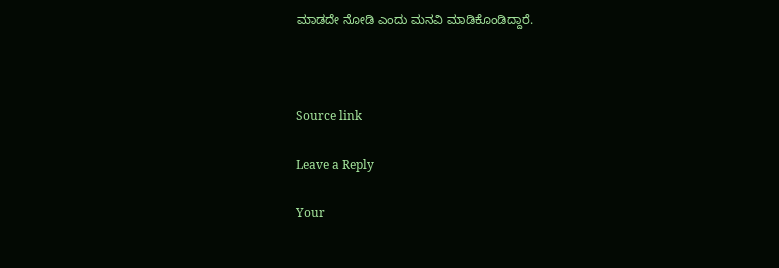ಮಾಡದೇ ನೋಡಿ ಎಂದು ಮನವಿ ಮಾಡಿಕೊಂಡಿದ್ದಾರೆ.



Source link

Leave a Reply

Your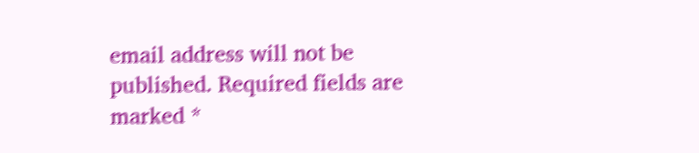email address will not be published. Required fields are marked *